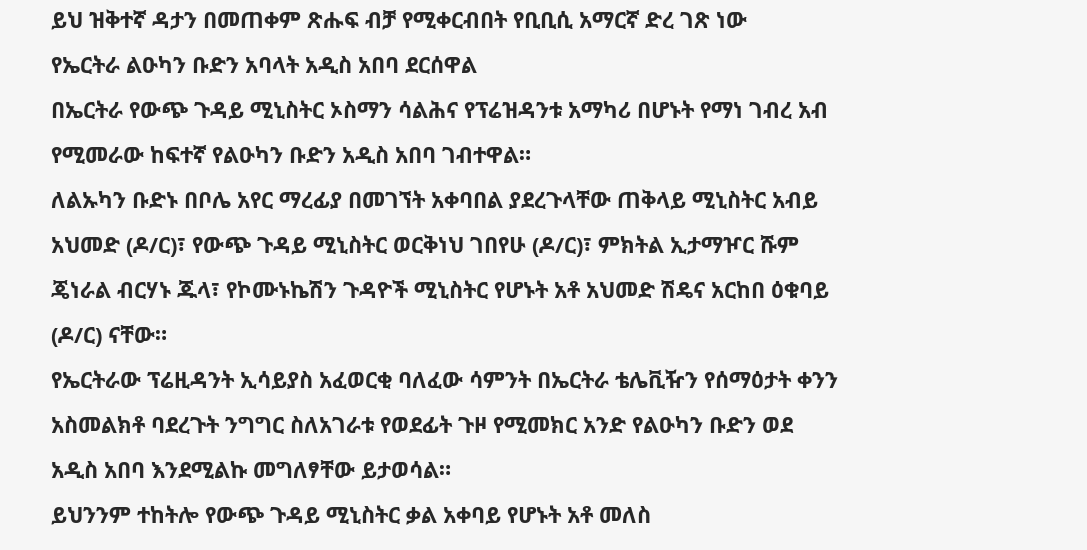ይህ ዝቅተኛ ዳታን በመጠቀም ጽሑፍ ብቻ የሚቀርብበት የቢቢሲ አማርኛ ድረ ገጽ ነው
የኤርትራ ልዑካን ቡድን አባላት አዲስ አበባ ደርሰዋል
በኤርትራ የውጭ ጉዳይ ሚኒስትር ኦስማን ሳልሕና የፕሬዝዳንቱ አማካሪ በሆኑት የማነ ገብረ አብ የሚመራው ከፍተኛ የልዑካን ቡድን አዲስ አበባ ገብተዋል።
ለልኡካን ቡድኑ በቦሌ አየር ማረፊያ በመገኘት አቀባበል ያደረጉላቸው ጠቅላይ ሚኒስትር አብይ አህመድ (ዶ/ር)፣ የውጭ ጉዳይ ሚኒስትር ወርቅነህ ገበየሁ (ዶ/ር)፣ ምክትል ኢታማዦር ሹም ጄነራል ብርሃኑ ጁላ፣ የኮሙኑኬሽን ጉዳዮች ሚኒስትር የሆኑት አቶ አህመድ ሽዴና አርከበ ዕቁባይ (ዶ/ር) ናቸው።
የኤርትራው ፕሬዚዳንት ኢሳይያስ አፈወርቂ ባለፈው ሳምንት በኤርትራ ቴሌቪዥን የሰማዕታት ቀንን አስመልክቶ ባደረጉት ንግግር ስለአገራቱ የወደፊት ጉዞ የሚመክር አንድ የልዑካን ቡድን ወደ አዲስ አበባ እንደሚልኩ መግለፃቸው ይታወሳል።
ይህንንም ተከትሎ የውጭ ጉዳይ ሚኒስትር ቃል አቀባይ የሆኑት አቶ መለስ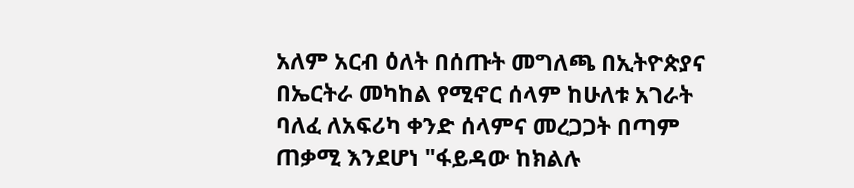አለም አርብ ዕለት በሰጡት መግለጫ በኢትዮጵያና በኤርትራ መካከል የሚኖር ሰላም ከሁለቱ አገራት ባለፈ ለአፍሪካ ቀንድ ሰላምና መረጋጋት በጣም ጠቃሚ እንደሆነ "ፋይዳው ከክልሉ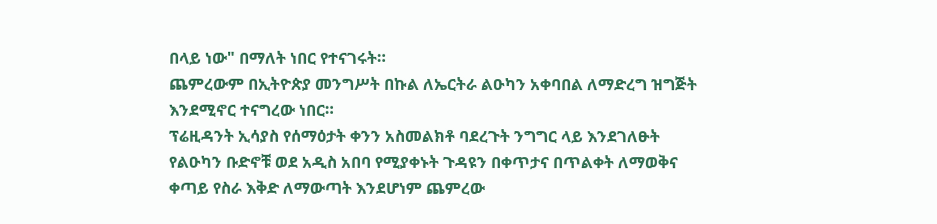በላይ ነው" በማለት ነበር የተናገሩት።
ጨምረውም በኢትዮጵያ መንግሥት በኩል ለኤርትራ ልዑካን አቀባበል ለማድረግ ዝግጅት እንደሚኖር ተናግረው ነበር።
ፕሬዚዳንት ኢሳያስ የሰማዕታት ቀንን አስመልክቶ ባደረጉት ንግግር ላይ እንደገለፁት የልዑካን ቡድኖቹ ወደ አዲስ አበባ የሚያቀኑት ጉዳዩን በቀጥታና በጥልቀት ለማወቅና ቀጣይ የስራ እቅድ ለማውጣት እንደሆነም ጨምረው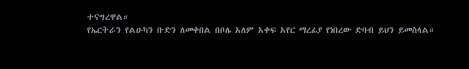ተናግረዋል።
የኤርትራን የልዑካን ቡድን ለመቀበል በቦሌ አለም አቀፍ አየር ማረፊያ የነበረው ድባብ ይህን ይመስላል።